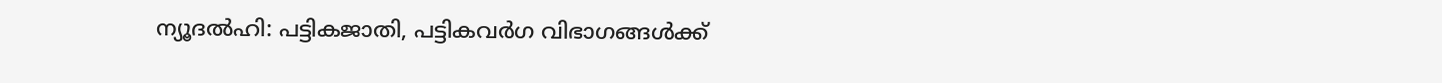ന്യൂദല്‍ഹി: പട്ടികജാതി, പട്ടികവര്‍ഗ വിഭാഗങ്ങള്‍ക്ക്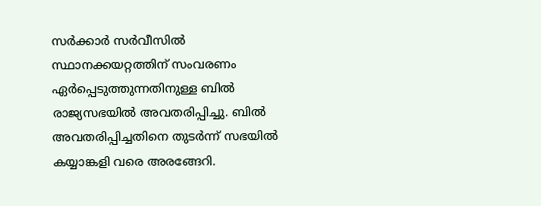സര്‍ക്കാര്‍ സര്‍വീസില്‍ സ്ഥാനക്കയറ്റത്തിന് സംവരണം ഏര്‍പ്പെടുത്തുന്നതിനുള്ള ബില്‍ രാജ്യസഭയില്‍ അവതരിപ്പിച്ചു. ബില്‍ അവതരിപ്പിച്ചതിനെ തുടര്‍ന്ന് സഭയില്‍ കയ്യാങ്കളി വരെ അരങ്ങേറി.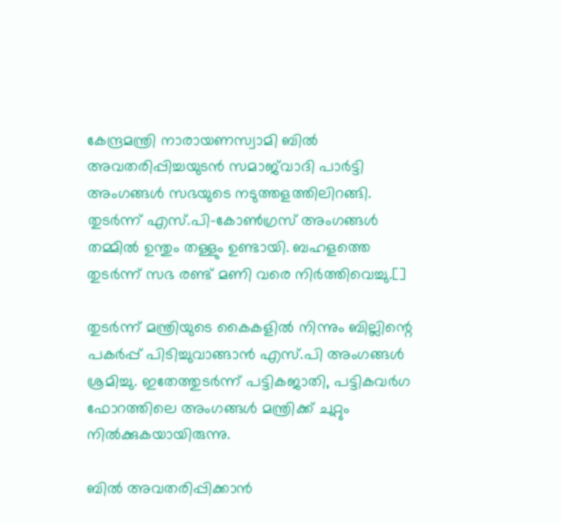കേന്ദ്രമന്ത്രി നാരായണസ്വാമി ബില്‍ അവതരിപ്പിച്ചയുടന്‍ സമാജ്‌വാദി പാര്‍ട്ടി അംഗങ്ങള്‍ സഭയുടെ നടുത്തളത്തിലിറങ്ങി. തുടര്‍ന്ന് എസ്.പി-കോണ്‍ഗ്രസ് അംഗങ്ങള്‍ തമ്മില്‍ ഉന്തും തള്ളും ഉണ്ടായി. ബഹളത്തെ തുടര്‍ന്ന് സഭ രണ്ട് മണി വരെ നിര്‍ത്തിവെച്ചു.[]

തുടര്‍ന്ന് മന്ത്രിയുടെ കൈകളില്‍ നിന്നും ബില്ലിന്റെ പകര്‍പ്പ് പിടിച്ചുവാങ്ങാന്‍ എസ്.പി അംഗങ്ങള്‍ ശ്രമിച്ചു. ഇതേത്തുടര്‍ന്ന്‌ പട്ടികജാതി, പട്ടികവര്‍ഗ ഫോറത്തിലെ അംഗങ്ങള്‍ മന്ത്രിക്ക് ചുറ്റും നില്‍ക്കുകയായിരുന്നു.

ബില്‍ അവതരിപ്പിക്കാന്‍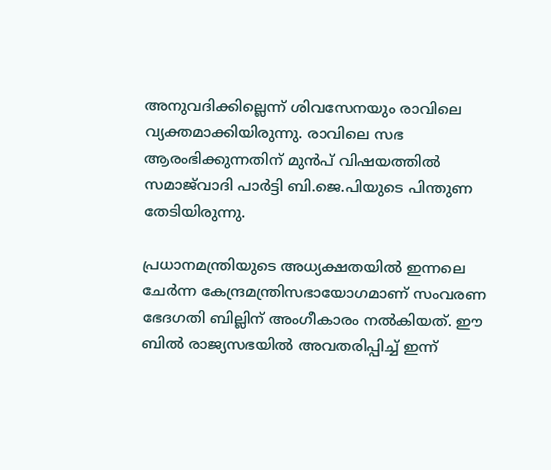അനുവദിക്കില്ലെന്ന് ശിവസേനയും രാവിലെ വ്യക്തമാക്കിയിരുന്നു. രാവിലെ സഭ ആരംഭിക്കുന്നതിന് മുന്‍പ് വിഷയത്തില്‍ സമാജ്‌വാദി പാര്‍ട്ടി ബി.ജെ.പിയുടെ പിന്തുണ തേടിയിരുന്നു.

പ്രധാനമന്ത്രിയുടെ അധ്യക്ഷതയില്‍ ഇന്നലെ ചേര്‍ന്ന കേന്ദ്രമന്ത്രിസഭായോഗമാണ് സംവരണ ഭേദഗതി ബില്ലിന് അംഗീകാരം നല്‍കിയത്. ഈ ബില്‍ രാജ്യസഭയില്‍ അവതരിപ്പിച്ച് ഇന്ന്‌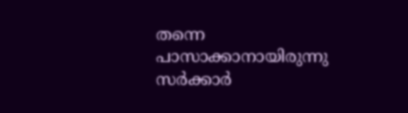തന്നെ പാസാക്കാനായിരുന്നു സര്‍ക്കാര്‍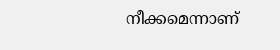നീക്കമെന്നാണ്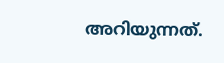അറിയുന്നത്.